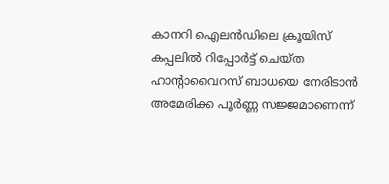കാനറി ഐലൻഡിലെ ക്രൂയിസ് കപ്പലിൽ റിപ്പോർട്ട് ചെയ്ത ഹാൻ്റാവൈറസ് ബാധയെ നേരിടാൻ അമേരിക്ക പൂർണ്ണ സജ്ജമാണെന്ന്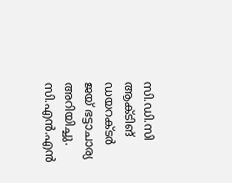സി.ഡി.സി ആക്ടിങ് ഡയറക്ടർ ജയ് ഭട്ടാചാര്യ അറിയിച്ചു. സി.എൻ.എൻ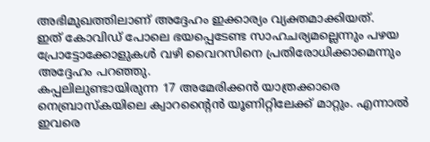അഭിമുഖത്തിലാണ് അദ്ദേഹം ഇക്കാര്യം വ്യക്തമാക്കിയത്.
ഇത് കോവിഡ് പോലെ ഭയപ്പെടേണ്ട സാഹചര്യമല്ലെന്നും പഴയ പ്രോട്ടോക്കോളുകൾ വഴി വൈറസിനെ പ്രതിരോധിക്കാമെന്നും അദ്ദേഹം പറഞ്ഞു.
കപ്പലിലുണ്ടായിരുന്ന 17 അമേരിക്കൻ യാത്രക്കാരെ നെബ്രാസ്കയിലെ ക്വാറൻ്റൈൻ യൂണിറ്റിലേക്ക് മാറ്റും. എന്നാൽ ഇവരെ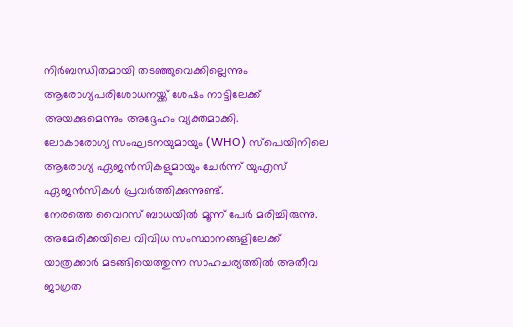നിർബന്ധിതമായി തടഞ്ഞുവെക്കില്ലെന്നും ആരോഗ്യപരിശോധനയ്ക്ക് ശേഷം നാട്ടിലേക്ക് അയക്കുമെന്നും അദ്ദേഹം വ്യക്തമാക്കി.
ലോകാരോഗ്യ സംഘടനയുമായും (WHO) സ്പെയിനിലെ ആരോഗ്യ ഏജൻസികളുമായും ചേർന്ന് യുഎസ് ഏജൻസികൾ പ്രവർത്തിക്കുന്നുണ്ട്.
നേരത്തെ വൈറസ് ബാധയിൽ മൂന്ന് പേർ മരിച്ചിരുന്നു. അമേരിക്കയിലെ വിവിധ സംസ്ഥാനങ്ങളിലേക്ക് യാത്രക്കാർ മടങ്ങിയെത്തുന്ന സാഹചര്യത്തിൽ അതീവ ജാഗ്രത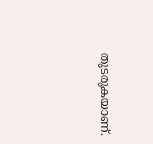തുടരുകയാണ്.